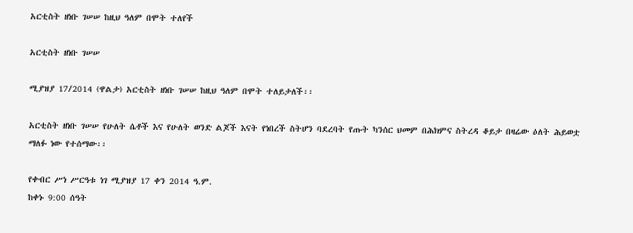አርቲስት ዘነቡ ገሠሠ ከዚህ ዓለም በሞት ተለየች

አርቲስት ዘነቡ ገሠሠ

ሚያዝያ 17/2014 (ዋልታ) አርቲስት ዘነቡ ገሠሠ ከዚህ ዓለም በሞት ተለይታለች፡፡

አርቲስት ዘነቡ ገሠሠ የሁለት ሴቶች እና የሁለት ወንድ ልጆች እናት የነበረች ስትሆን ባደረባት የጡት ካንሰር ህመም በሕክምና ስትረዳ ቆይታ በዛሬው ዕለት ሕይወቷ ማለፉ ነው የተሰማው፡፡

የቀብር ሥነ ሥርዓቱ ነገ ሚያዝያ 17 ቀን 2014 ዓ.ም.
ከቀኑ 9:00 ሰዓት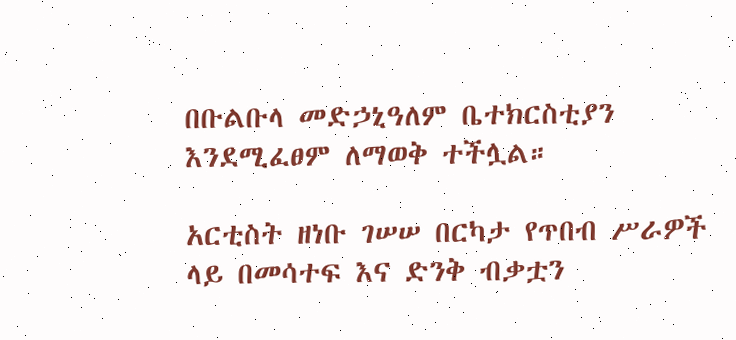በቡልቡላ መድኃኒዓለም ቤተክርስቲያን እንደሚፈፀም ለማወቅ ተችሏል።

አርቲስት ዘነቡ ገሠሠ በርካታ የጥበብ ሥራዎች ላይ በመሳተፍ እና ድንቅ ብቃቷን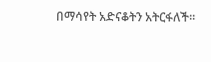በማሳየት አድናቆትን አትርፋለች፡፡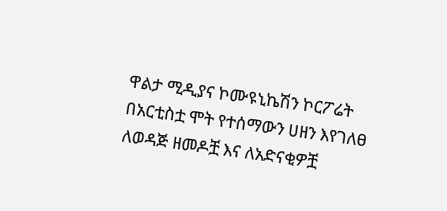ዋልታ ሚዲያና ኮሙዩኒኬሽን ኮርፖሬት በአርቲስቷ ሞት የተሰማውን ሀዘን እየገለፀ ለወዳጅ ዘመዶቿ እና ለአድናቂዎቿ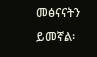መፅናናትን ይመኛል፡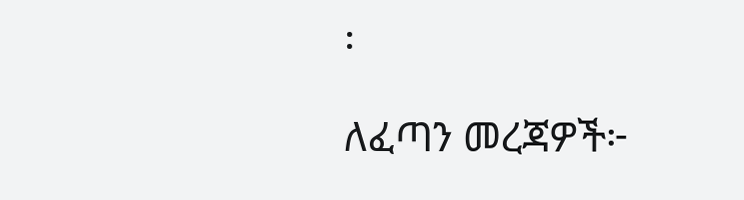፡

ለፈጣን መረጃዎች፦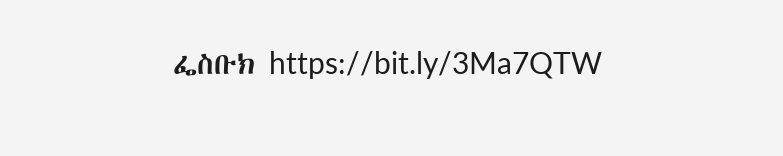ፌስቡክ https://bit.ly/3Ma7QTW